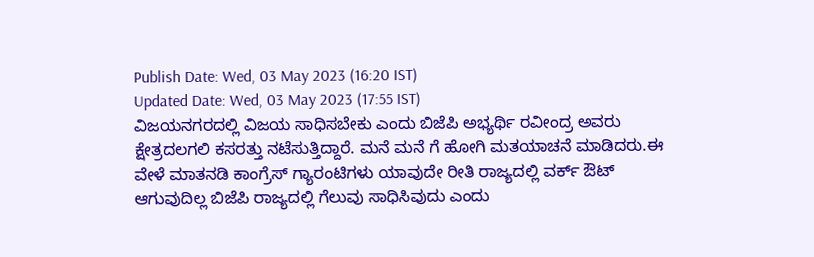Publish Date: Wed, 03 May 2023 (16:20 IST)
Updated Date: Wed, 03 May 2023 (17:55 IST)
ವಿಜಯನಗರದಲ್ಲಿ ವಿಜಯ ಸಾಧಿಸಬೇಕು ಎಂದು ಬಿಜೆಪಿ ಅಭ್ಯರ್ಥಿ ರವೀಂದ್ರ ಅವರು ಕ್ಷೇತ್ರದಲಗಲಿ ಕಸರತ್ತು ನಟೆಸುತ್ತಿದ್ದಾರೆ. ಮನೆ ಮನೆ ಗೆ ಹೋಗಿ ಮತಯಾಚನೆ ಮಾಡಿದರು.ಈ ವೇಳೆ ಮಾತನಡಿ ಕಾಂಗ್ರೆಸ್ ಗ್ಯಾರಂಟಿಗಳು ಯಾವುದೇ ರೀತಿ ರಾಜ್ಯದಲ್ಲಿ ವರ್ಕ್ ಔಟ್ ಆಗುವುದಿಲ್ಲ ಬಿಜೆಪಿ ರಾಜ್ಯದಲ್ಲಿ ಗೆಲುವು ಸಾಧಿಸಿವುದು ಎಂದು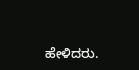ಹೇಳಿದರು.